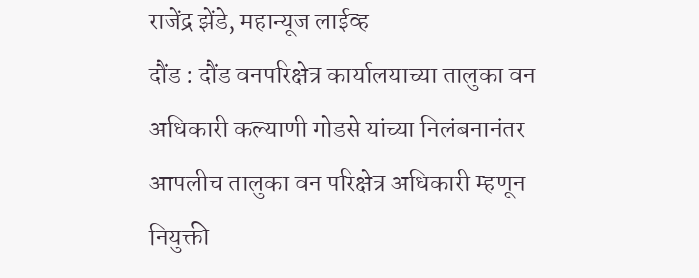राजेंद्र झेंडे, महान्यूज लाईव्ह
दौंड : दौंड वनपरिक्षेत्र कार्यालयाच्या तालुका वन अधिकारी कल्याणी गोडसे यांच्या निलंबनानंतर आपलीच तालुका वन परिक्षेत्र अधिकारी म्हणून नियुक्ती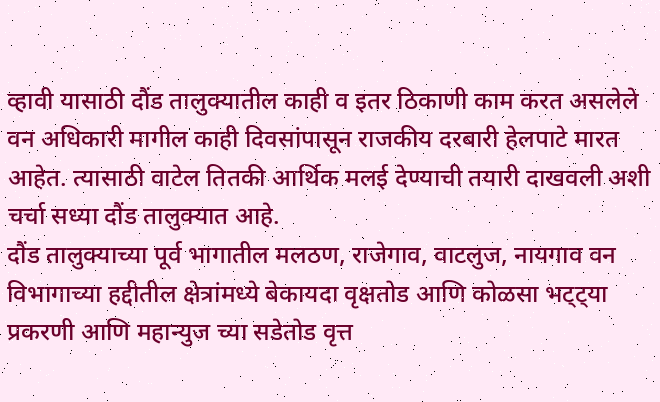व्हावी यासाठी दौंड तालुक्यातील काही व इतर ठिकाणी काम करत असलेले वन अधिकारी मागील काही दिवसांपासून राजकीय दरबारी हेलपाटे मारत आहेत. त्यासाठी वाटेल तितकी आर्थिक मलई देण्याची तयारी दाखवली अशी चर्चा सध्या दौंड तालुक्यात आहे.
दौंड तालुक्याच्या पूर्व भागातील मलठण, राजेगाव, वाटलुज, नायगाव वन विभागाच्या हद्दीतील क्षेत्रांमध्ये बेकायदा वृक्षतोड आणि कोळसा भट्ट्या प्रकरणी आणि महान्युज च्या सडेतोड वृत्त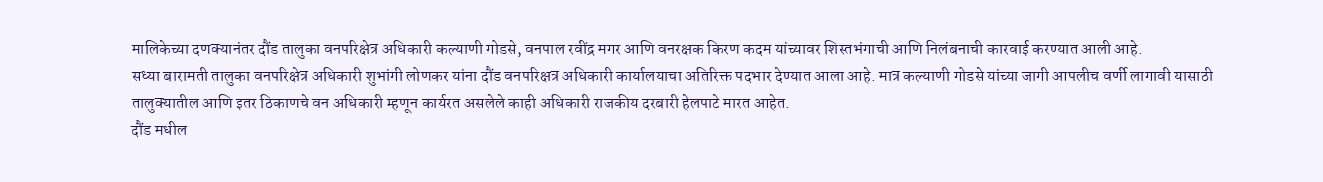मालिकेच्या दणक्यानंतर दौंड तालुका वनपरिक्षेत्र अधिकारी कल्याणी गोडसे, वनपाल रवींद्र मगर आणि वनरक्षक किरण कदम यांच्यावर शिस्तभंगाची आणि निलंबनाची कारवाई करण्यात आली आहे.
सध्या बारामती तालुका वनपरिक्षेत्र अधिकारी शुभांगी लोणकर यांना दौंड वनपरिक्षत्र अधिकारी कार्यालयाचा अतिरिक्त पदभार देण्यात आला आहे. मात्र कल्याणी गोडसे यांच्या जागी आपलीच वर्णी लागावी यासाठी तालुक्यातील आणि इतर ठिकाणचे वन अधिकारी म्हणून कार्यरत असलेले काही अधिकारी राजकीय दरबारी हेलपाटे मारत आहेत.
दौंड मधील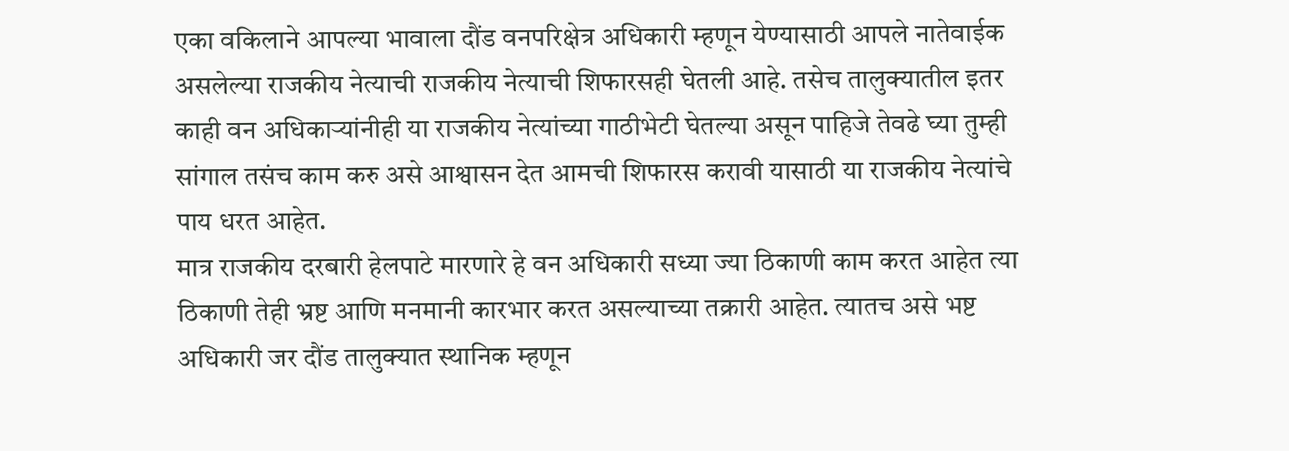एका वकिलाने आपल्या भावाला दौंड वनपरिक्षेत्र अधिकारी म्हणून येण्यासाठी आपले नातेवाईक असलेल्या राजकीय नेत्याची राजकीय नेत्याची शिफारसही घेतली आहे. तसेच तालुक्यातील इतर काही वन अधिकाऱ्यांनीही या राजकीय नेत्यांच्या गाठीभेटी घेतल्या असून पाहिजे तेवढे घ्या तुम्ही सांगाल तसंच काम करु असे आश्वासन देत आमची शिफारस करावी यासाठी या राजकीय नेत्यांचे पाय धरत आहेत.
मात्र राजकीय दरबारी हेलपाटे मारणारे हे वन अधिकारी सध्या ज्या ठिकाणी काम करत आहेत त्या ठिकाणी तेही भ्रष्ट आणि मनमानी कारभार करत असल्याच्या तक्रारी आहेत. त्यातच असे भष्ट अधिकारी जर दौंड तालुक्यात स्थानिक म्हणून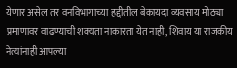येणार असेल तर वनविभागाच्या हद्दीतील बेकायदा व्यवसाय मोठ्या प्रमाणावर वाढण्याची शक्यता नाकारता येत नाही, शिवाय या राजकीय नेत्यांनाही आपल्या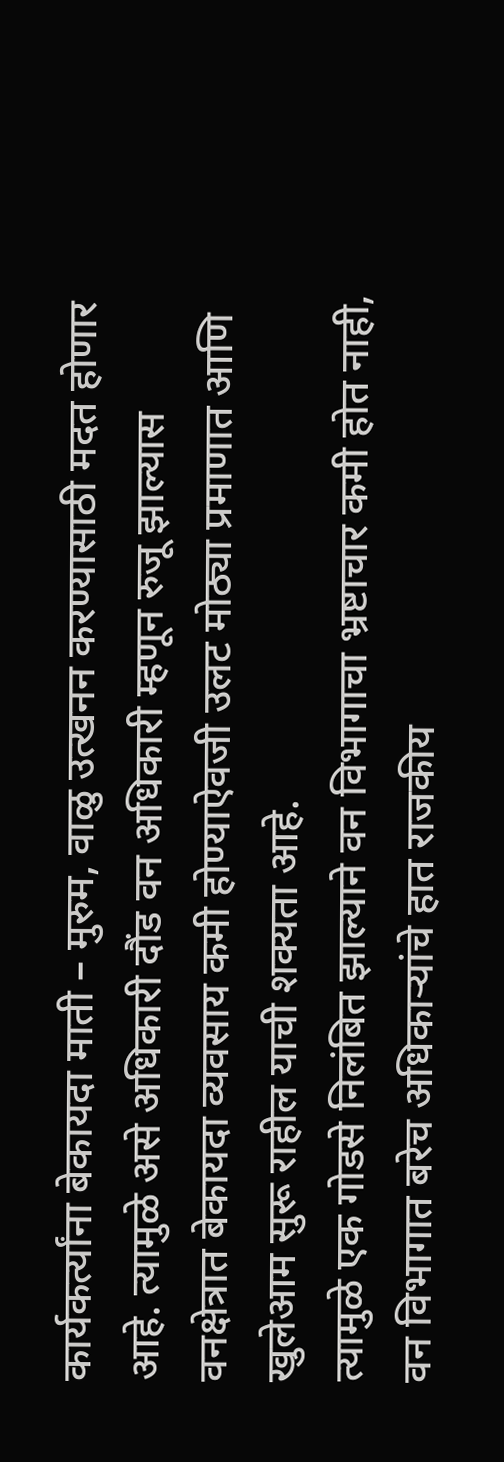कार्यकर्त्यांना बेकायदा माती – मुरुम, वाळु उत्खनन करण्यासाठी मदत होणार आहे. त्यामुळे असे अधिकारी दौंड वन अधिकारी म्हणून रुजू झाल्यास वनक्षेत्रात बेकायदा व्यवसाय कमी होण्याऐवजी उलट मोठ्या प्रमाणात आणि खुलेआम सुरू राहील याची शक्यता आहे.
त्यामुळे एक गोडसे निलंबित झाल्याने वन विभागाचा भ्रष्टाचार कमी होत नाही, वन विभागात बरेच अधिकाऱ्यांचे हात राजकीय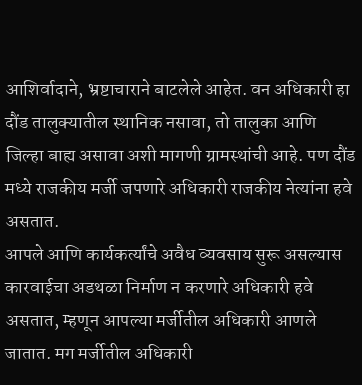आशिर्वादाने, भ्रष्टाचाराने बाटलेले आहेत. वन अधिकारी हा दौंड तालुक्यातील स्थानिक नसावा, तो तालुका आणि जिल्हा बाह्य असावा अशी मागणी ग्रामस्थांची आहे. पण दौंड मध्ये राजकीय मर्जी जपणारे अधिकारी राजकीय नेत्यांना हवे असतात.
आपले आणि कार्यकर्त्यांचे अवैध व्यवसाय सुरू असल्यास कारवाईचा अडथळा निर्माण न करणारे अधिकारी हवे असतात, म्हणून आपल्या मर्जीतील अधिकारी आणले जातात. मग मर्जीतील अधिकारी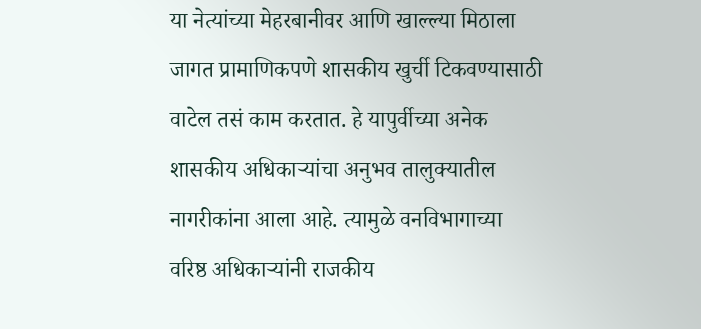या नेत्यांच्या मेहरबानीवर आणि खाल्ल्या मिठाला जागत प्रामाणिकपणे शासकीय खुर्ची टिकवण्यासाठी वाटेल तसं काम करतात. हे यापुर्वीच्या अनेक शासकीय अधिकाऱ्यांचा अनुभव तालुक्यातील नागरीकांना आला आहे. त्यामुळे वनविभागाच्या वरिष्ठ अधिकाऱ्यांनी राजकीय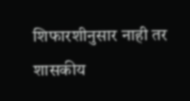शिफारशीनुसार नाही तर शासकीय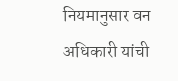नियमानुसार वन अधिकारी यांची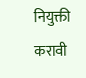नियुक्ती करावी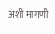अशी मागणी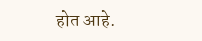होत आहे.